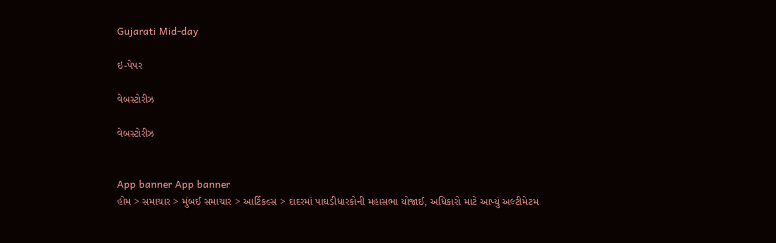Gujarati Mid-day

ઇ-પેપર

વેબસ્ટોરીઝ

વેબસ્ટોરીઝ


App banner App banner
હોમ > સમાચાર > મુંબઈ સમાચાર > આર્ટિકલ્સ > દાદરમાં પાઘડીધારકોની મહાસભા યોજાઈ, અધિકારો માટે આપ્યું અલ્ટીમેટમ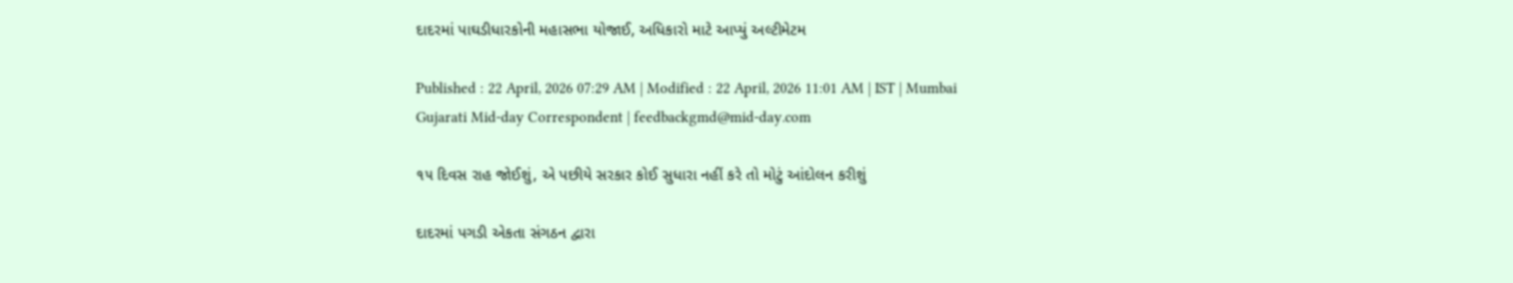દાદરમાં પાઘડીધારકોની મહાસભા યોજાઈ, અધિકારો માટે આપ્યું અલ્ટીમેટમ

Published : 22 April, 2026 07:29 AM | Modified : 22 April, 2026 11:01 AM | IST | Mumbai
Gujarati Mid-day Correspondent | feedbackgmd@mid-day.com

૧૫ દિવસ રાહ જોઈશું, એ પછીયે સરકાર કોઈ સુધારા નહીં કરે તો મોટું આંદોલન કરીશું

દાદરમાં પગડી એકતા સંગઠન દ્વારા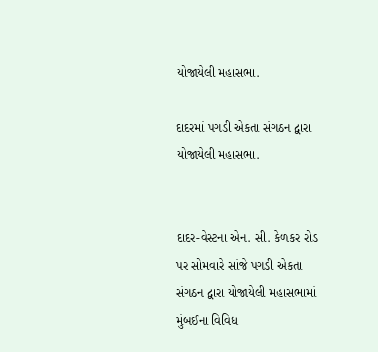યોજાયેલી મહાસભા.

દાદરમાં પગડી એકતા સંગઠન દ્વારા યોજાયેલી મહાસભા.


દાદર-વેસ્ટના એન. સી. કેળકર રોડ પર સોમવારે સાંજે પગડી એકતા સંગઠન દ્વારા યોજાયેલી મહાસભામાં મુંબઈના વિવિધ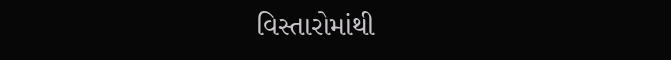વિસ્તારોમાંથી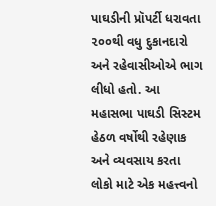પાઘડીની પ્રૉપર્ટી ધરાવતા ૨૦૦થી વધુ દુકાનદારો અને રહેવાસીઓએ ભાગ લીધો હતો. આ મહાસભા પાઘડી સિસ્ટમ હેઠળ વર્ષોથી રહેણાક અને વ્યવસાય કરતા લોકો માટે એક મહત્ત્વનો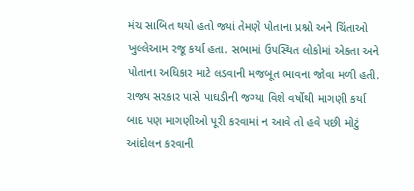મંચ સાબિત થયો હતો જ્યાં તેમણે પોતાના પ્રશ્નો અને ચિંતાઓ ખુલ્લેઆમ રજૂ કર્યા હતા. સભામાં ઉપસ્થિત લોકોમાં એકતા અને પોતાના અધિકાર માટે લડવાની મજબૂત ભાવના જોવા મળી હતી. રાજ્ય સરકાર પાસે પાઘડીની જગ્યા વિશે વર્ષોથી માગણી કર્યા બાદ પણ માગણીઓ પૂરી કરવામાં ન આવે તો હવે પછી મોટું આંદોલન કરવાની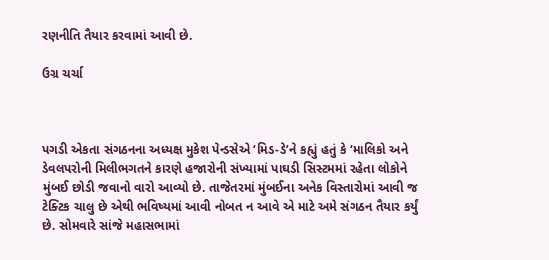રણનીતિ તૈયાર કરવામાં આવી છે.

ઉગ્ર ચર્ચા



પગડી એકતા સંગઠનના અધ્યક્ષ મુકેશ પેન્ડસેએ ‘મિડ-ડે’ને કહ્યું હતું કે ‘માલિકો અને ડેવલપરોની મિલીભગતને કારણે હજારોની સંખ્યામાં પાઘડી સિસ્ટમમાં રહેતા લોકોને મુંબઈ છોડી જવાનો વારો આવ્યો છે. તાજેતરમાં મુંબઈના અનેક વિસ્તારોમાં આવી જ ટેક્ટિક ચાલુ છે એથી ભવિષ્યમાં આવી નોબત ન આવે એ માટે અમે સંગઠન તૈયાર કર્યું છે. સોમવારે સાંજે મહાસભામાં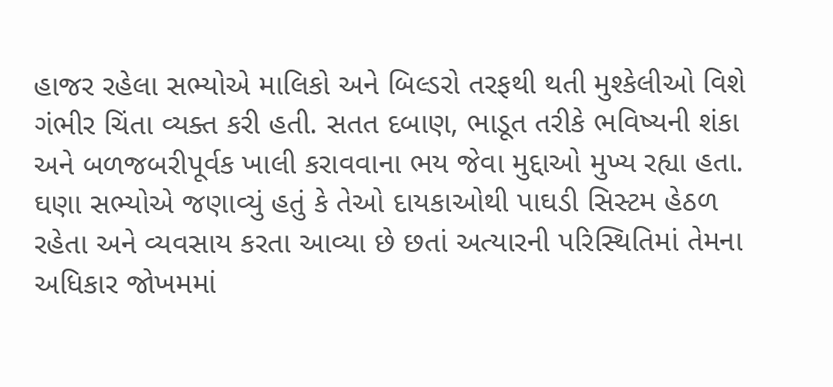હાજર રહેલા સભ્યોએ માલિકો અને બિલ્ડરો તરફથી થતી મુશ્કેલીઓ વિશે ગંભીર ચિંતા વ્યક્ત કરી હતી. સતત દબાણ, ભાડૂત તરીકે ભવિષ્યની શંકા અને બળજબરીપૂર્વક ખાલી કરાવવાના ભય જેવા મુદ્દાઓ મુખ્ય રહ્યા હતા. ઘણા સભ્યોએ જણાવ્યું હતું કે તેઓ દાયકાઓથી પાઘડી સિસ્ટમ હેઠળ રહેતા અને વ્યવસાય કરતા આવ્યા છે છતાં અત્યારની પરિસ્થિતિમાં તેમના અધિકાર જોખમમાં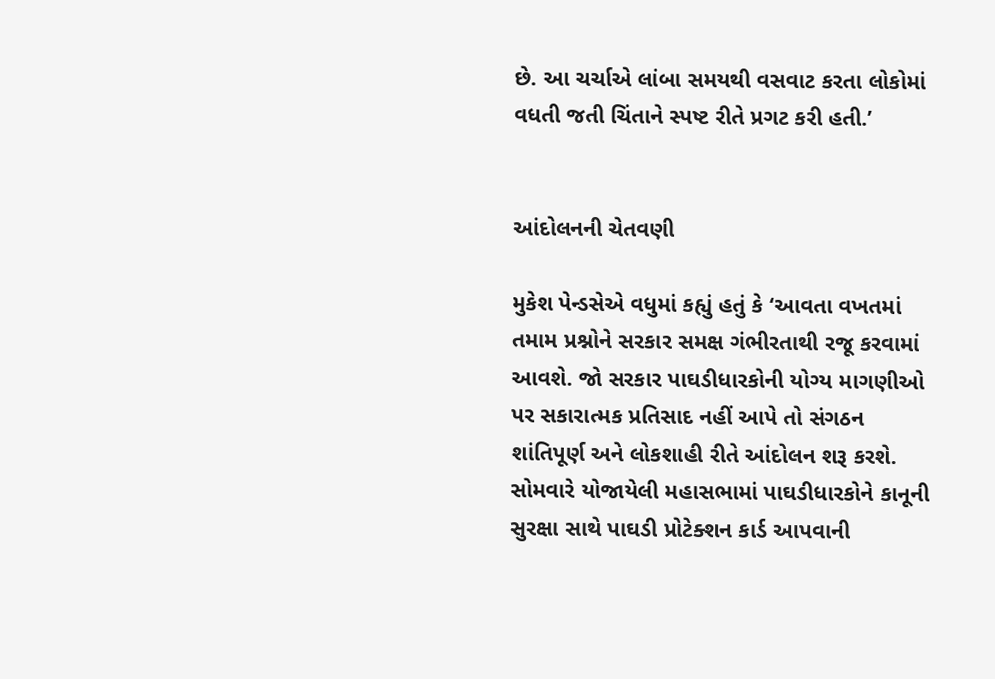છે. આ ચર્ચાએ લાંબા સમયથી વસવાટ કરતા લોકોમાં વધતી જતી ચિંતાને સ્પષ્ટ રીતે પ્રગટ કરી હતી.’


આંદોલનની ચેતવણી

મુકેશ પેન્ડસેએ વધુમાં કહ્યું હતું કે ‘આવતા વખતમાં તમામ પ્રશ્નોને સરકાર સમક્ષ ગંભીરતાથી રજૂ કરવામાં આવશે. જો સરકાર પાઘડીધારકોની યોગ્ય માગણીઓ પર સકારાત્મક પ્રતિસાદ નહીં આપે તો સંગઠન શાંતિપૂર્ણ અને લોકશાહી રીતે આંદોલન શરૂ કરશે. સોમવારે યોજાયેલી મહાસભામાં પાઘડીધારકોને કાનૂની સુરક્ષા સાથે પાઘડી પ્રોટેક્શન કાર્ડ આપવાની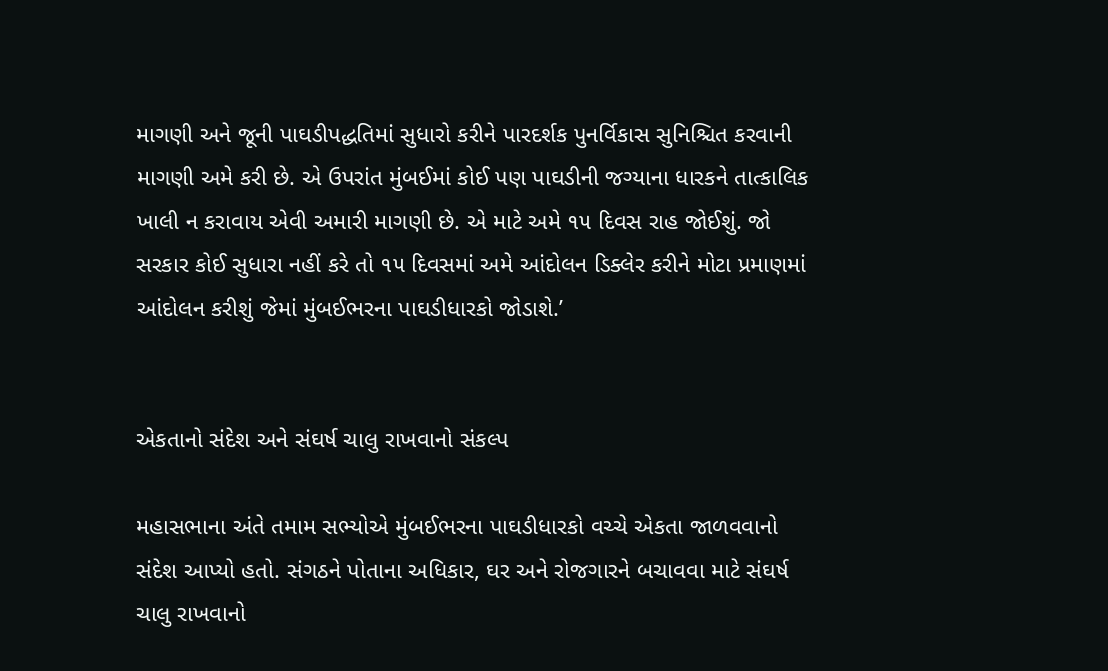માગણી અને જૂની પાઘડીપદ્ધતિમાં સુધારો કરીને પારદર્શક પુનર્વિકાસ સુનિશ્ચિત કરવાની માગણી અમે કરી છે. એ ઉપરાંત મુંબઈમાં કોઈ પણ પાઘડીની જગ્યાના ધારકને તાત્કાલિક ખાલી ન કરાવાય એવી અમારી માગણી છે. એ માટે અમે ૧૫ દિવસ રાહ જોઈશું. જો સરકાર કોઈ સુધારા નહીં કરે તો ૧૫ દિવસમાં અમે આંદોલન ડિક્લેર કરીને મોટા પ્રમાણમાં આંદોલન કરીશું જેમાં મુંબઈભરના પાઘડીધારકો જોડાશે.’


એકતાનો સંદેશ અને સંઘર્ષ ચાલુ રાખવાનો સંકલ્પ

મહાસભાના અંતે તમામ સભ્યોએ મુંબઈભરના પાઘડીધારકો વચ્ચે એકતા જાળવવાનો સંદેશ આપ્યો હતો. સંગઠને પોતાના અધિકાર, ઘર અને રોજગારને બચાવવા માટે સંઘર્ષ ચાલુ રાખવાનો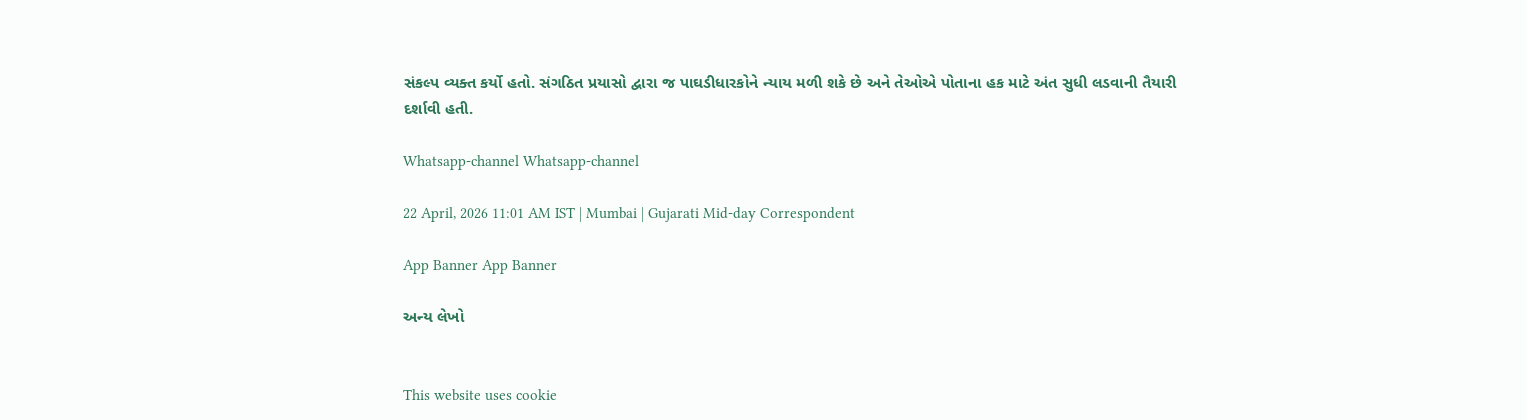સંકલ્પ વ્યક્ત કર્યો હતો. સંગઠિત પ્રયાસો દ્વારા જ પાઘડીધારકોને ન્યાય મળી શકે છે અને તેઓએ પોતાના હક માટે અંત સુધી લડવાની તૈયારી દર્શાવી હતી.

Whatsapp-channel Whatsapp-channel

22 April, 2026 11:01 AM IST | Mumbai | Gujarati Mid-day Correspondent

App Banner App Banner

અન્ય લેખો


This website uses cookie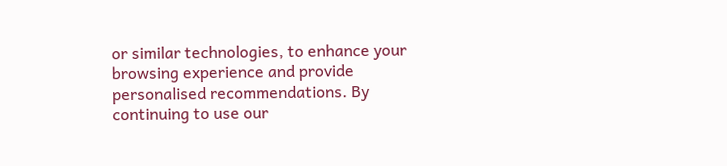or similar technologies, to enhance your browsing experience and provide personalised recommendations. By continuing to use our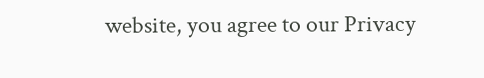website, you agree to our Privacy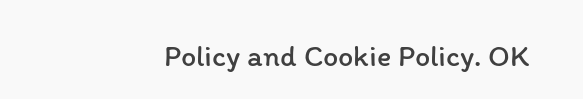Policy and Cookie Policy. OK